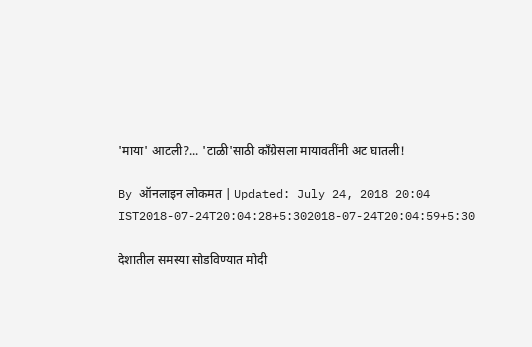'माया' आटली?... 'टाळी'साठी काँग्रेसला मायावतींनी अट घातली!

By ऑनलाइन लोकमत | Updated: July 24, 2018 20:04 IST2018-07-24T20:04:28+5:302018-07-24T20:04:59+5:30

देशातील समस्या सोडविण्यात मोदी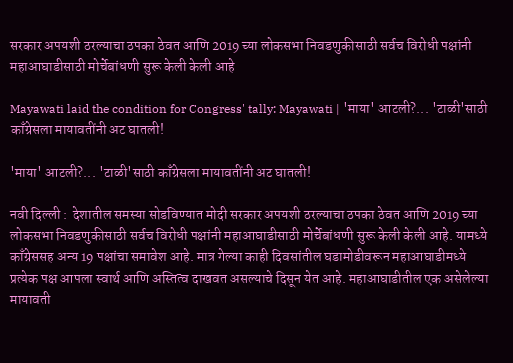सरकार अपयशी ठरल्याचा ठपका ठेवत आणि 2019 च्या लोकसभा निवडणुकीसाठी सर्वच विरोधी पक्षांनी महाआघाडीसाठी मोर्चेबांधणी सुरू केली केली आहे

Mayawati laid the condition for Congress' tally: Mayawati | 'माया' आटली?... 'टाळी'साठी काँग्रेसला मायावतींनी अट घातली!

'माया' आटली?... 'टाळी'साठी काँग्रेसला मायावतींनी अट घातली!

नवी दिल्ली :  देशातील समस्या सोडविण्यात मोदी सरकार अपयशी ठरल्याचा ठपका ठेवत आणि 2019 च्या लोकसभा निवडणुकीसाठी सर्वच विरोधी पक्षांनी महाआघाडीसाठी मोर्चेबांधणी सुरू केली केली आहे. यामध्ये काँग्रेससह अन्य 19 पक्षांचा समावेश आहे. मात्र गेल्या काही दिवसांतील घडामोडीवरून महाआघाडीमध्ये प्रत्येक पक्ष आपला स्वार्थ आणि अस्तित्व दाखवत असल्याचे दिसून येत आहे. महाआघाडीतील एक असेलेल्या मायावती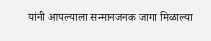यांनी आपल्याला सन्मानजनक जागा मिळाल्या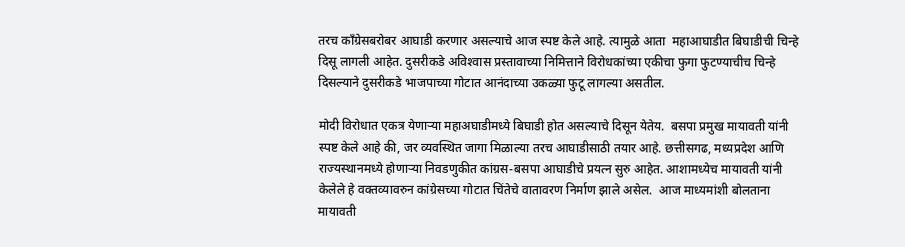तरच काँग्रेसबरोबर आघाडी करणार असल्याचे आज स्पष्ट केले आहे. त्यामुळे आता  महाआघाडीत बिघाडीची चिन्हे दिसू लागली आहेत. दुसरीकडे अविश्‍वास प्रस्तावाच्या निमित्ताने विरोधकांच्या एकीचा फुगा फुटण्याचीच चिन्हे दिसल्याने दुसरीकडे भाजपाच्या गोटात आनंदाच्या उकळ्या फुटू लागल्या असतील.

मोदी विरोधात एकत्र येणाऱ्या महाअघाडीमध्ये बिघाडी होत असल्याचे दिसून येतेय.  बसपा प्रमुख मायावती यांनी स्पष्ट केले आहे की, जर व्यवस्थित जागा मिळाल्या तरच आघाडीसाठी तयार आहे. छत्तीसगढ, मध्यप्रदेश आणि राज्यस्थानमध्ये होणाऱ्या निवडणुकीत कांग्रस-बसपा आघाडीचे प्रयत्न सुरु आहेत. आशामध्येच मायावती यांनी केलेले हे वक्तव्यावरुन कांग्रेसच्या गोटात चिंतेचे वातावरण निर्माण झाले असेल.  आज माध्यमांशी बोलताना मायावती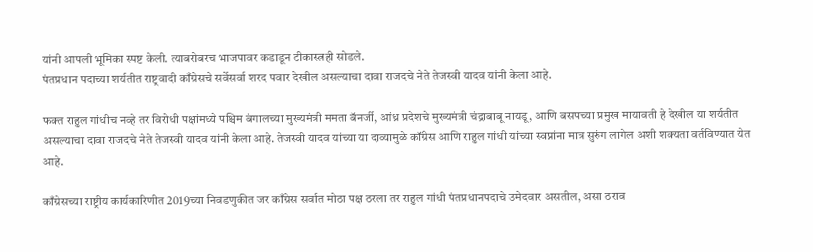यांनी आपली भूमिका स्पष्ट केली. त्याबरोबरच भाजपावर कडाडून टीकास्त्रही सोडले.
पंतप्रधान पदाच्या शर्यतीत राष्ट्रवादी काँग्रेसचे सर्वेसर्वा शरद पवार देखील असल्याचा दावा राजदचे नेते तेजस्वी यादव यांनी केला आहे.

फक्त राहुल गांधीच नव्हे तर विरोधी पक्षांमध्ये पश्चिम बंगालच्या मुख्यमंत्री ममता बॅनर्जी, आंध्र प्रदेशचे मुख्यमंत्री चंद्राबाबू नायडू, आणि बसपच्या प्रमुख मायावती हे देखील या शर्यतीत असल्याचा दावा राजदचे नेते तेजस्वी यादव यांनी केला आहे. तेजस्वी यादव यांच्या या दाव्यामुळे कॉंग्रेस आणि राहुल गांधी यांच्या स्वप्नांना मात्र सुरुंग लागेल अशी शक्यता वर्तविण्यात येत आहे.

काँग्रेसच्या राष्ट्रीय कार्यकारिणीत 2019च्या निवडणुकीत जर काँग्रेस सर्वात मोठा पक्ष ठरला तर राहुल गांधी पंतप्रधानपदाचे उमेदवार असतील, असा ठराव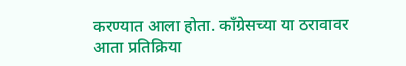करण्यात आला होता. काँग्रेसच्या या ठरावावर आता प्रतिक्रिया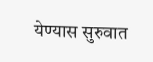येण्यास सुरुवात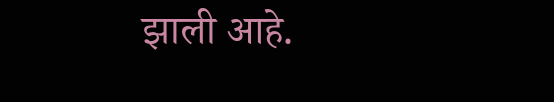झाली आहे.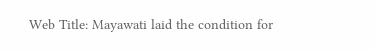Web Title: Mayawati laid the condition for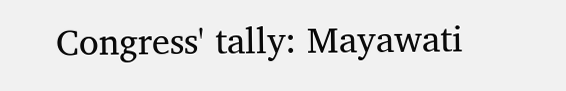Congress' tally: Mayawati